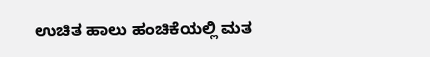ಉಚಿತ ಹಾಲು ಹಂಚಿಕೆಯಲ್ಲಿ ಮತ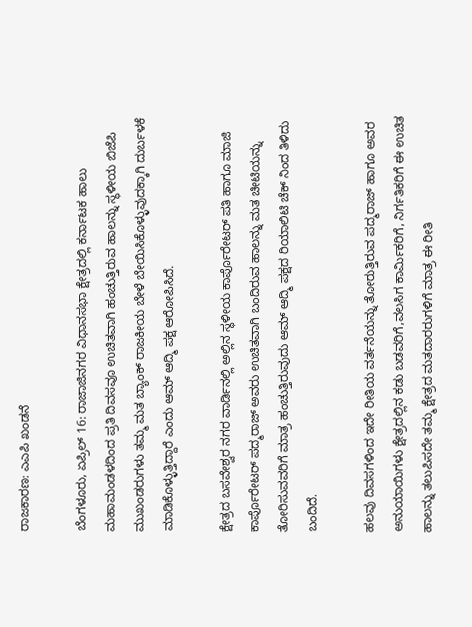ರಾಜಕಾರಣ: ಎಎಪಿ ಖಂಡನೆ

ಬೆಂಗಳೂರು, ಏಪ್ರಿಲ್ 16: ರಾಜಾಜಿನಗರ ವಿಧಾನಸಭಾ ಕ್ಷೇತ್ರದಲ್ಲಿ ಕರ್ನಾಟಕ ಹಾಲು ಮಹಾಮಂಡಳದಿಂದ ಪ್ರತಿ ದಿವಸವೂ ಉಚಿತವಾಗಿ ಹಂಚುತ್ತಿರುವ ಹಾಲನ್ನು ಸ್ಥಳೀಯ ಬಿಜೆಪಿ ಮುಖಂಡರುಗಳು ತಮ್ಮ ಮತ ಬ್ಯಾಂಕ್ ರಾಜಕೀಯ ಬೇಳೆ ಬೇಯಿಸಿಕೊಳ್ಳುವುದಕ್ಕಾಗಿ ದುರ್ಬಳಕೆ ಮಾಡಿಕೊಳ್ಳುತ್ತಿದ್ದಾರೆ ಎಂದು ಆಮ್ ಆದ್ಮಿ ಪಕ್ಷ ಆರೋಪಿಸಿದೆ.

ಕ್ಷೇತ್ರದ ಬಸವೇಶ್ವರ ನಗರ ವಾರ್ಡಿನಲ್ಲಿ ಅಲ್ಲಿನ ಸ್ಥಳೀಯ ಕಾರ್ಪೊರೇಟರ್ ಪತಿ ಹಾಗೂ ಮಾಜಿ ಕಾರ್ಪೊರೇಟರ್ ಪದ್ಮರಾಜ್ ಅವರು ಉಚಿತವಾಗಿ ಬಂದಿರುವ ಹಾಲನ್ನು ಮತ ಚೀಟಿಯನ್ನು ತೋರಿಸುವವರಿಗೆ ಮಾತ್ರ ಹಂಚುತ್ತಿರುವುದು ಆಮ್ ಆದ್ಮಿ ಪಕ್ಷದ ರಿಯಾಲಿಟಿ ಚೆಕ್ ನಿಂದ ತಿಳಿದು ಬಂದಿದೆ.

ಹಲವು ದಿವಸಗಳಿಂದ ಇದೇ ರೀತಿಯ ವರ್ತನೆಯನ್ನು ತೋರುತ್ತಿರುವ ಪದ್ಮರಾಜ್ ಹಾಗೂ ಅವರ ಅನುಯಾಯಿಗಳು ಕ್ಷೇತ್ರದಲ್ಲಿನ ಕಡು ಬಡವರಿಗೆ,ವಲಸಿಗ ಕಾರ್ಮಿಕರಿಗೆ, ನಿರ್ಗತಿಕರಿಗೆ ಈ ಉಚಿತ ಹಾಲನ್ನು ತಲುಪಿಸದೇ ತಮ್ಮ ಕ್ಷೇತ್ರದ ಮತದಾರರುಗಳಿಗೆ ಮಾತ್ರ ಈ ರೀತಿ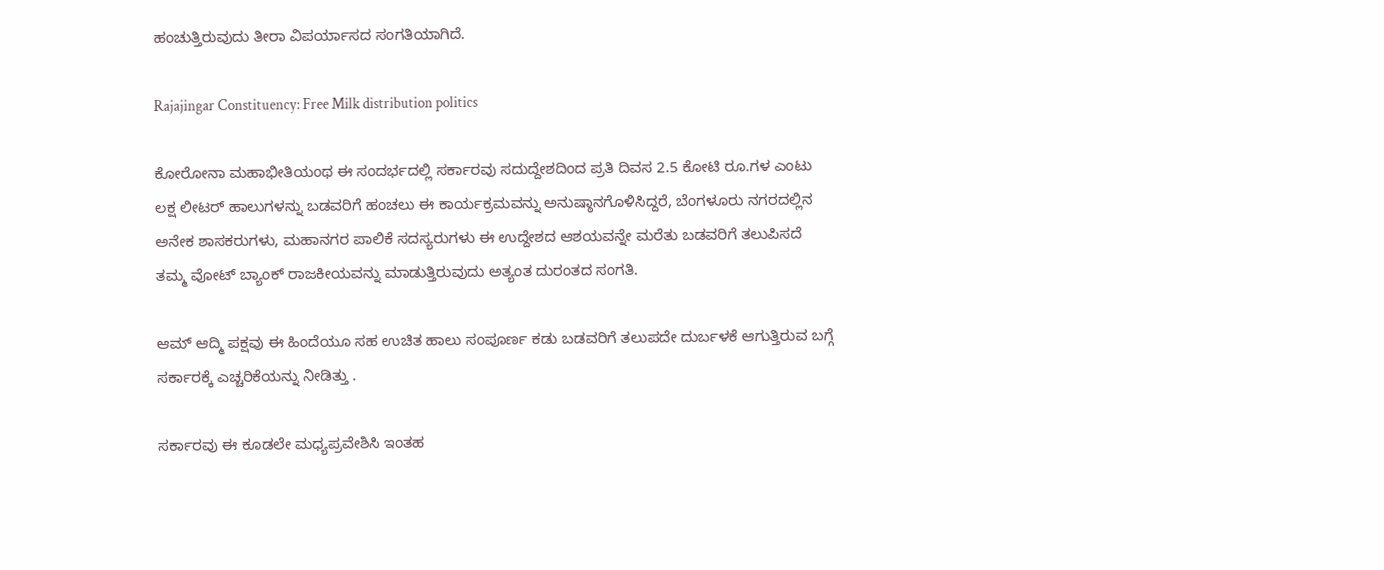ಹಂಚುತ್ತಿರುವುದು ತೀರಾ ವಿಪರ್ಯಾಸದ ಸಂಗತಿಯಾಗಿದೆ.

Rajajingar Constituency: Free Milk distribution politics

ಕೋರೋನಾ ಮಹಾಭೀತಿಯಂಥ ಈ ಸಂದರ್ಭದಲ್ಲಿ ಸರ್ಕಾರವು ಸದುದ್ದೇಶದಿಂದ ಪ್ರತಿ ದಿವಸ 2.5 ಕೋಟಿ ರೂ.ಗಳ ಎಂಟು ಲಕ್ಷ ಲೀಟರ್ ಹಾಲುಗಳನ್ನು ಬಡವರಿಗೆ ಹಂಚಲು ಈ ಕಾರ್ಯಕ್ರಮವನ್ನು ಅನುಷ್ಠಾನಗೊಳಿಸಿದ್ದರೆ, ಬೆಂಗಳೂರು ನಗರದಲ್ಲಿನ ಅನೇಕ ಶಾಸಕರುಗಳು, ಮಹಾನಗರ ಪಾಲಿಕೆ ಸದಸ್ಯರುಗಳು ಈ ಉದ್ದೇಶದ ಆಶಯವನ್ನೇ ಮರೆತು ಬಡವರಿಗೆ ತಲುಪಿಸದೆ ತಮ್ಮ ವೋಟ್ ಬ್ಯಾಂಕ್ ರಾಜಕೀಯವನ್ನು ಮಾಡುತ್ತಿರುವುದು ಅತ್ಯಂತ ದುರಂತದ ಸಂಗತಿ.

ಆಮ್ ಆದ್ಮಿ ಪಕ್ಷವು ಈ ಹಿಂದೆಯೂ ಸಹ ಉಚಿತ ಹಾಲು ಸಂಪೂರ್ಣ ಕಡು ಬಡವರಿಗೆ ತಲುಪದೇ ದುರ್ಬಳಕೆ ಆಗುತ್ತಿರುವ ಬಗ್ಗೆ ಸರ್ಕಾರಕ್ಕೆ ಎಚ್ಚರಿಕೆಯನ್ನು ನೀಡಿತ್ತು .

ಸರ್ಕಾರವು ಈ ಕೂಡಲೇ ಮಧ್ಯಪ್ರವೇಶಿಸಿ ಇಂತಹ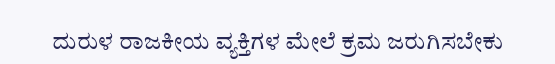ದುರುಳ ರಾಜಕೀಯ ವ್ಯಕ್ತಿಗಳ ಮೇಲೆ ಕ್ರಮ ಜರುಗಿಸಬೇಕು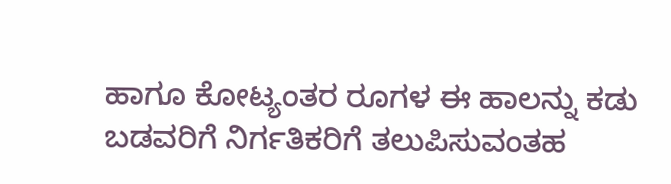ಹಾಗೂ ಕೋಟ್ಯಂತರ ರೂಗಳ ಈ ಹಾಲನ್ನು ಕಡು ಬಡವರಿಗೆ ನಿರ್ಗತಿಕರಿಗೆ ತಲುಪಿಸುವಂತಹ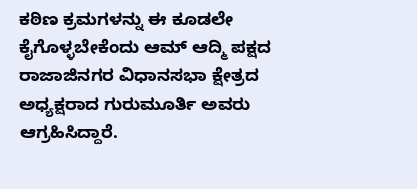ಕಠಿಣ ಕ್ರಮಗಳನ್ನು ಈ ಕೂಡಲೇ ಕೈಗೊಳ್ಳಬೇಕೆಂದು ಆಮ್ ಆದ್ಮಿ ಪಕ್ಷದ ರಾಜಾಜಿನಗರ ವಿಧಾನಸಭಾ ಕ್ಷೇತ್ರದ ಅಧ್ಯಕ್ಷರಾದ ಗುರುಮೂರ್ತಿ ಅವರು ಆಗ್ರಹಿಸಿದ್ದಾರೆ.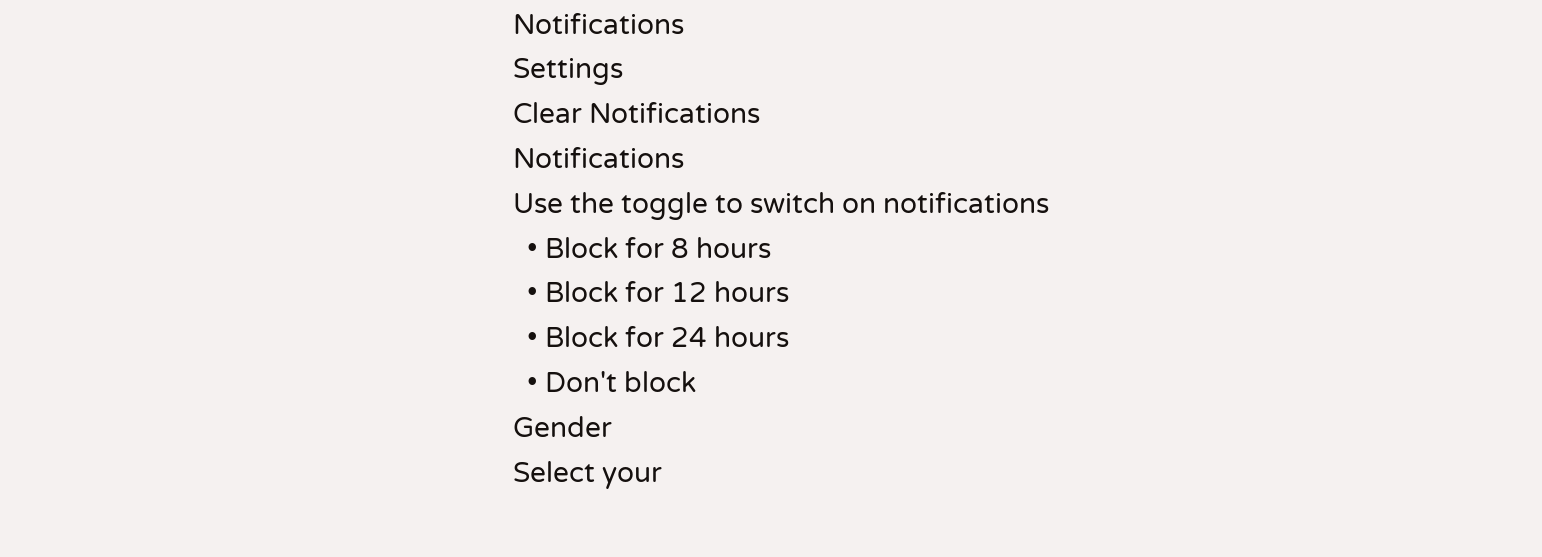Notifications
Settings
Clear Notifications
Notifications
Use the toggle to switch on notifications
  • Block for 8 hours
  • Block for 12 hours
  • Block for 24 hours
  • Don't block
Gender
Select your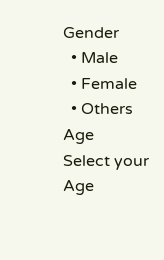Gender
  • Male
  • Female
  • Others
Age
Select your Age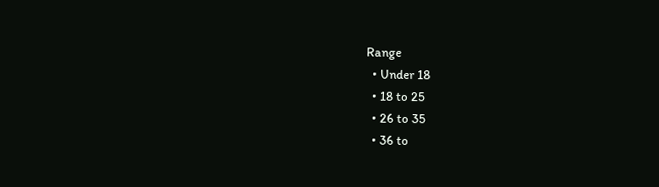Range
  • Under 18
  • 18 to 25
  • 26 to 35
  • 36 to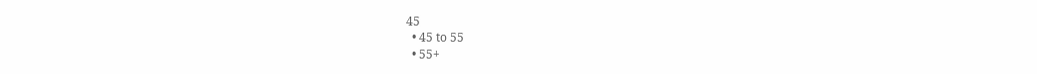45
  • 45 to 55
  • 55+